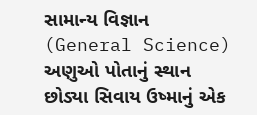સામાન્ય વિજ્ઞાન (General Science)
અણુઓ પોતાનું સ્થાન છોડ્યા સિવાય ઉષ્માનું એક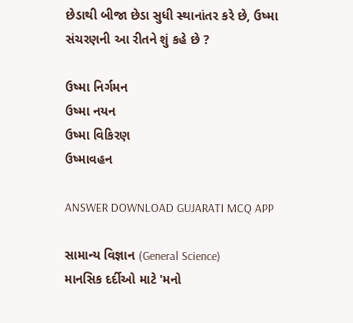છેડાથી બીજા છેડા સુધી સ્થાનાંતર કરે છે, ઉષ્મા સંચરણની આ રીતને શું કહે છે ?

ઉષ્મા નિર્ગમન
ઉષ્મા નયન
ઉષ્મા વિકિરણ
ઉષ્માવહન

ANSWER DOWNLOAD GUJARATI MCQ APP

સામાન્ય વિજ્ઞાન (General Science)
માનસિક દર્દીઓ માટે 'મનો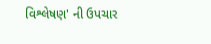વિશ્લેષણ' ની ઉપચાર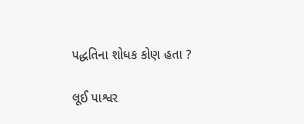પદ્ધતિના શોધક કોણ હતા ?

લૂઈ પાશ્વર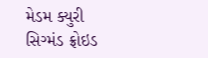મેડમ ક્યુરી
સિગ્મંડ ફ્રોઇડ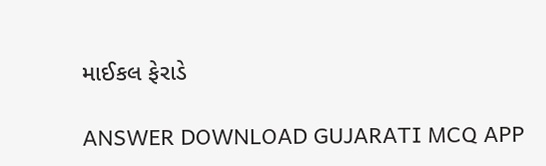માઈકલ ફેરાડે

ANSWER DOWNLOAD GUJARATI MCQ APP